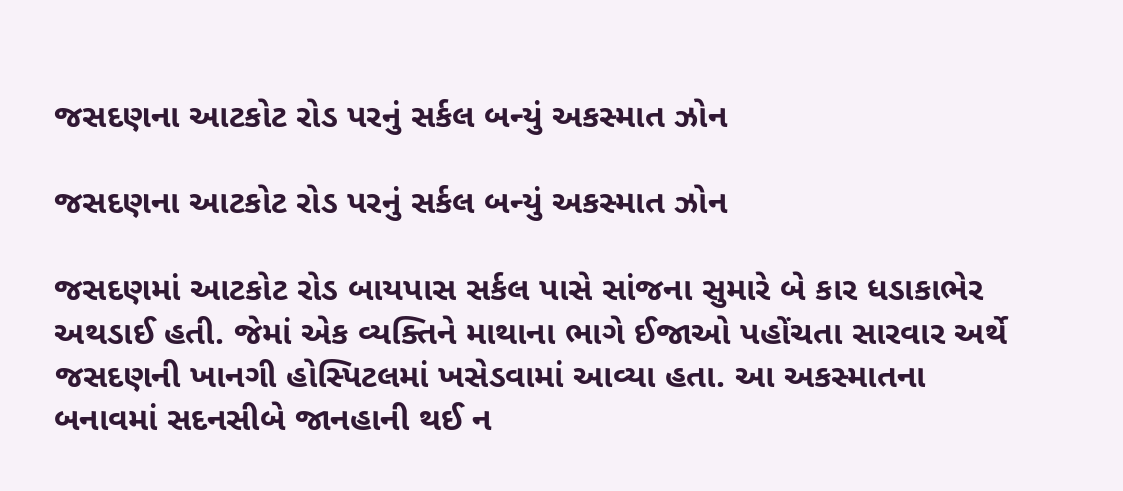જસદણના આટકોટ રોડ પરનું સર્કલ બન્યું અકસ્માત ઝોન

જસદણના આટકોટ રોડ પરનું સર્કલ બન્યું અકસ્માત ઝોન

જસદણમાં આટકોટ રોડ બાયપાસ સર્કલ પાસે સાંજના સુમારે બે કાર ધડાકાભેર અથડાઈ હતી. જેમાં એક વ્યક્તિને માથાના ભાગે ઈજાઓ પહોંચતા સારવાર અર્થે જસદણની ખાનગી હોસ્પિટલમાં ખસેડવામાં આવ્યા હતા. આ અકસ્માતના બનાવમાં સદનસીબે જાનહાની થઈ ન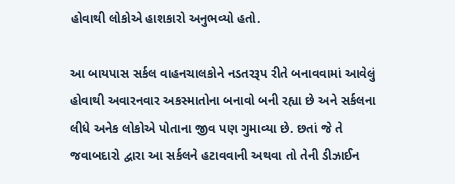હોવાથી લોકોએ હાશકારો અનુભવ્યો હતો.

આ બાયપાસ સર્કલ વાહનચાલકોને નડતરરૂપ રીતે બનાવવામાં આવેલું હોવાથી અવારનવાર અકસ્માતોના બનાવો બની રહ્યા છે અને સર્કલના લીધે અનેક લોકોએ પોતાના જીવ પણ ગુમાવ્યા છે. છતાં જે તે જવાબદારો દ્વારા આ સર્કલને હટાવવાની અથવા તો તેની ડીઝાઈન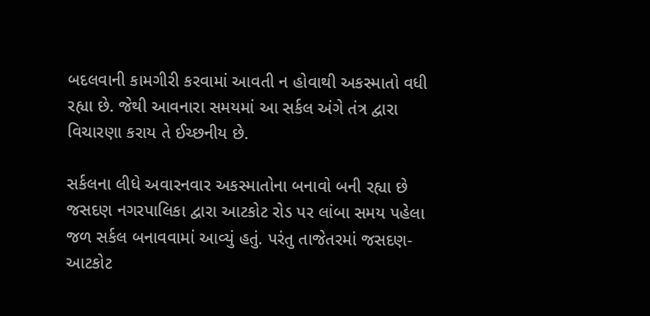બદલવાની કામગીરી કરવામાં આવતી ન હોવાથી અકસ્માતો વધી રહ્યા છે. જેથી આવનારા સમયમાં આ સર્કલ અંગે તંત્ર દ્વારા વિચારણા કરાય તે ઈચ્છનીય છે.

સર્કલના લીધે અવારનવાર અકસ્માતોના બનાવો બની રહ્યા છે
જસદણ નગરપાલિકા દ્વારા આટકોટ રોડ પર લાંબા સમય પહેલા જળ સર્કલ બનાવવામાં આવ્યું હતું. પરંતુ તાજેતરમાં જસદણ-આટકોટ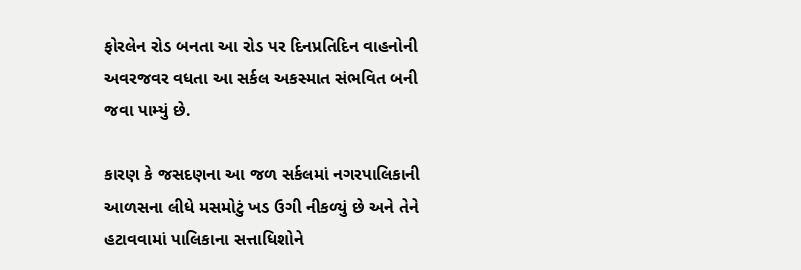ફોરલેન રોડ બનતા આ રોડ પર દિનપ્રતિદિન વાહનોની અવરજવર વધતા આ સર્કલ અકસ્માત સંભવિત બની જવા પામ્યું છે.

કારણ કે જસદણના આ જળ સર્કલમાં નગરપાલિકાની આળસના લીધે મસમોટું ખડ ઉગી નીકળ્યું છે અને તેને હટાવવામાં પાલિકાના સત્તાધિશોને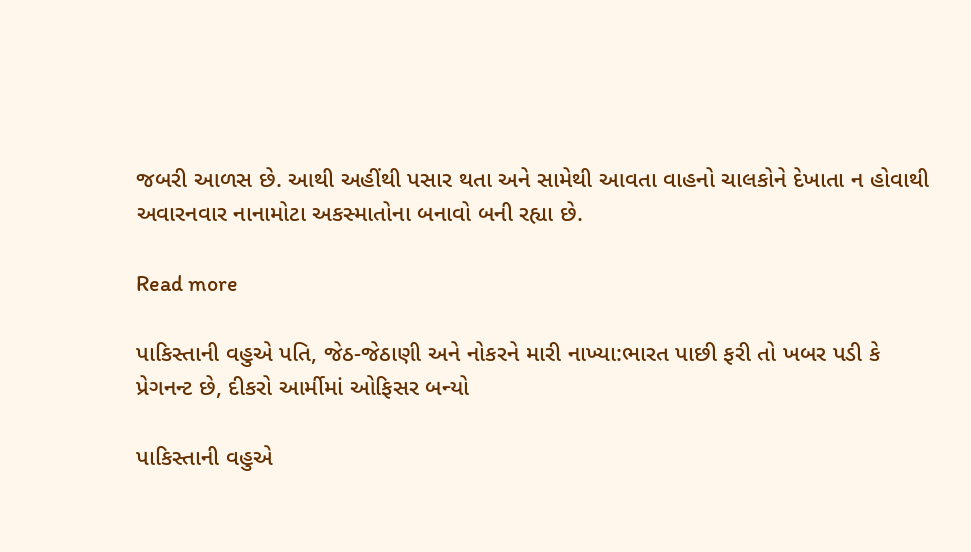જબરી આળસ છે. આથી અહીંથી પસાર થતા અને સામેથી આવતા વાહનો ચાલકોને દેખાતા ન હોવાથી અવારનવાર નાનામોટા અકસ્માતોના બનાવો બની રહ્યા છે.

Read more

પાકિસ્તાની વહુએ પતિ, જેઠ-જેઠાણી અને નોકરને મારી નાખ્યા:ભારત પાછી ફરી તો ખબર પડી કે પ્રેગનન્ટ છે, દીકરો આર્મીમાં ઓફિસર બન્યો

પાકિસ્તાની વહુએ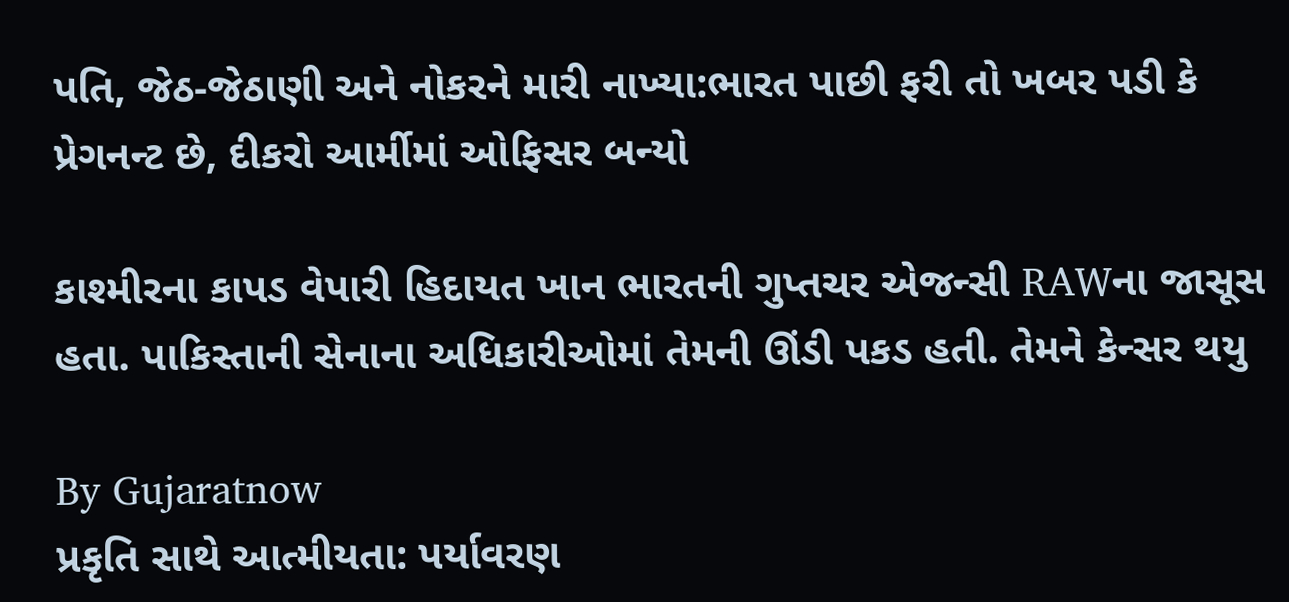પતિ, જેઠ-જેઠાણી અને નોકરને મારી નાખ્યા:ભારત પાછી ફરી તો ખબર પડી કે પ્રેગનન્ટ છે, દીકરો આર્મીમાં ઓફિસર બન્યો

કાશ્મીરના કાપડ વેપારી હિદાયત ખાન ભારતની ગુપ્તચર એજન્સી RAWના જાસૂસ હતા. પાકિસ્તાની સેનાના અધિકારીઓમાં તેમની ઊંડી પકડ હતી. તેમને કેન્સર થયુ

By Gujaratnow
પ્રકૃતિ સાથે આત્મીયતા: પર્યાવરણ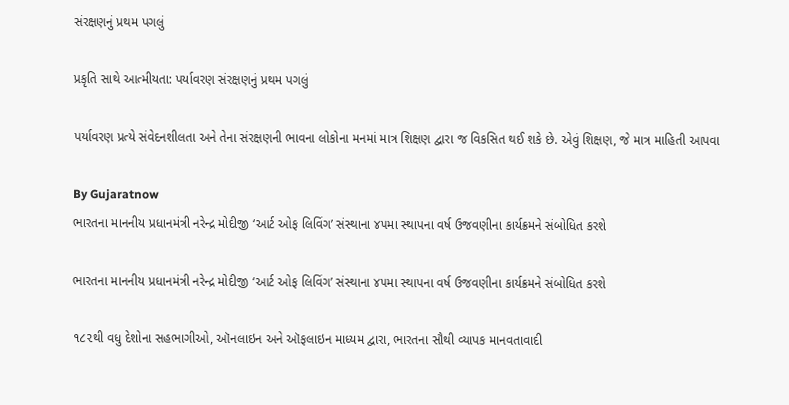સંરક્ષણનું પ્રથમ પગલું

પ્રકૃતિ સાથે આત્મીયતા: પર્યાવરણ સંરક્ષણનું પ્રથમ પગલું

પર્યાવરણ પ્રત્યે સંવેદનશીલતા અને તેના સંરક્ષણની ભાવના લોકોના મનમાં માત્ર શિક્ષણ દ્વારા જ વિકસિત થઈ શકે છે. એવું શિક્ષણ, જે માત્ર માહિતી આપવા

By Gujaratnow
ભારતના માનનીય પ્રધાનમંત્રી નરેન્દ્ર મોદીજી ‘આર્ટ ઓફ લિવિંગ’ સંસ્થાના ૪૫મા સ્થાપના વર્ષ ઉજવણીના કાર્યક્રમને સંબોધિત કરશે

ભારતના માનનીય પ્રધાનમંત્રી નરેન્દ્ર મોદીજી ‘આર્ટ ઓફ લિવિંગ’ સંસ્થાના ૪૫મા સ્થાપના વર્ષ ઉજવણીના કાર્યક્રમને સંબોધિત કરશે

૧૮૨થી વધુ દેશોના સહભાગીઓ, ઑનલાઇન અને ઑફલાઇન માધ્યમ દ્વારા, ભારતના સૌથી વ્યાપક માનવતાવાદી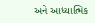અને આધ્યાત્મિક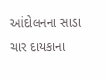આંદોલનના સાડા ચાર દાયકાના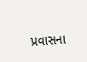પ્રવાસના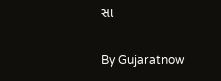સા

By Gujaratnow